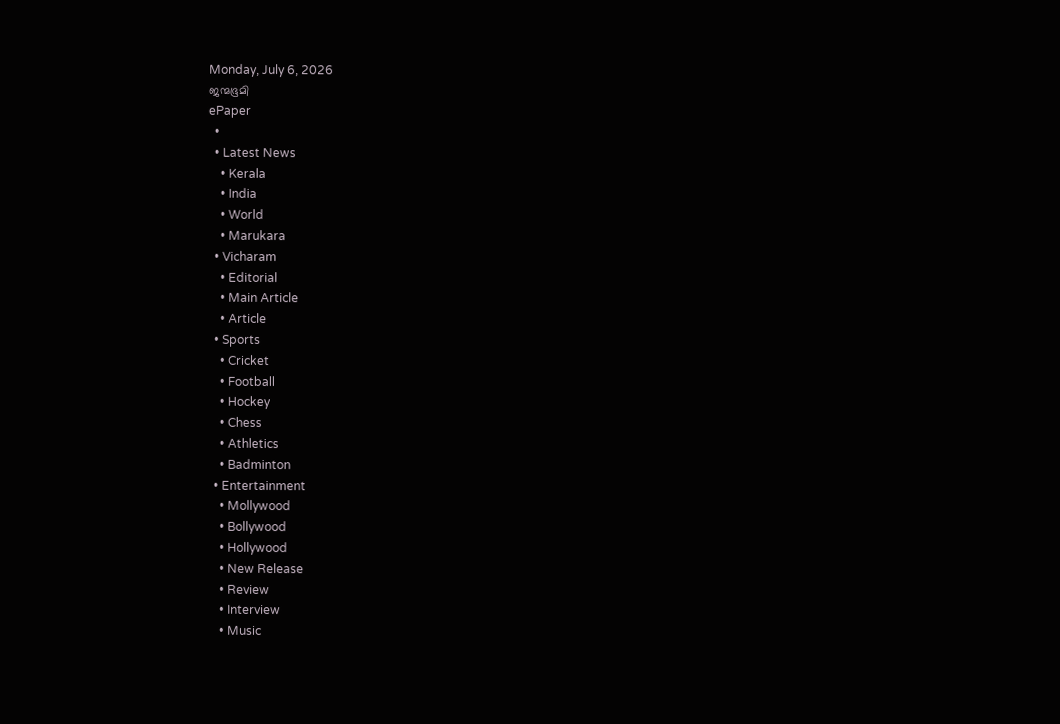Monday, July 6, 2026
ജന്മഭൂമി
ePaper
  •
  • Latest News
    • Kerala
    • India
    • World
    • Marukara
  • Vicharam
    • Editorial
    • Main Article
    • Article
  • Sports
    • Cricket
    • Football
    • Hockey
    • Chess
    • Athletics
    • Badminton
  • Entertainment
    • Mollywood
    • Bollywood
    • Hollywood
    • New Release
    • Review
    • Interview
    • Music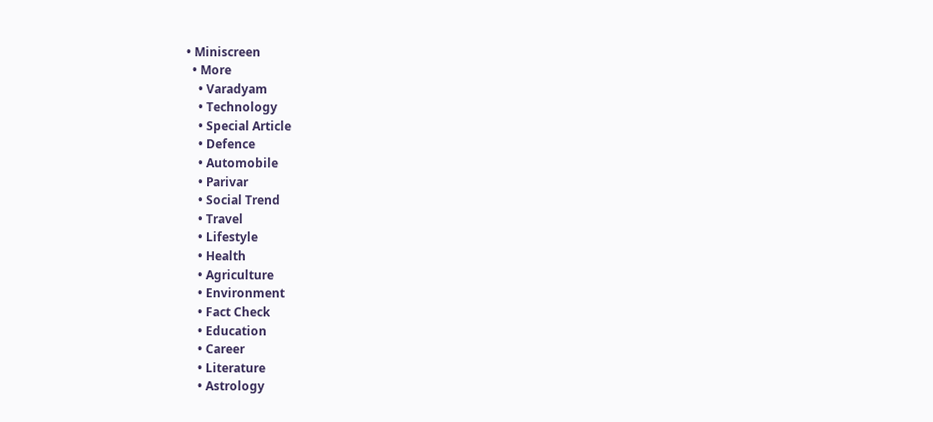• Miniscreen
  • More
    • Varadyam
    • Technology
    • Special Article
    • Defence
    • Automobile
    • Parivar
    • Social Trend
    • Travel
    • Lifestyle
    • Health
    • Agriculture
    • Environment
    • Fact Check
    • Education
    • Career
    • Literature
    • Astrology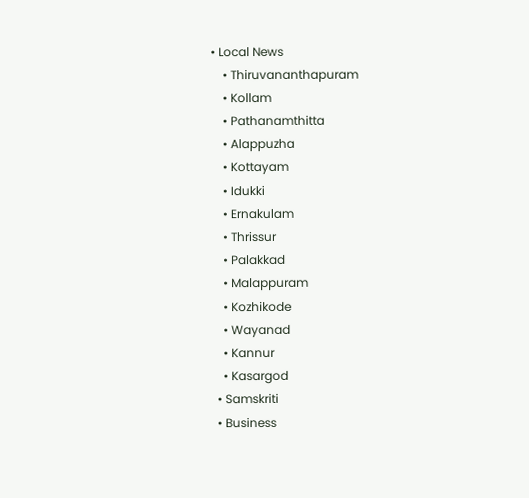• Local News
    • Thiruvananthapuram
    • Kollam
    • Pathanamthitta
    • Alappuzha
    • Kottayam
    • Idukki
    • Ernakulam
    • Thrissur
    • Palakkad
    • Malappuram
    • Kozhikode
    • Wayanad
    • Kannur
    • Kasargod
  • Samskriti
  • Business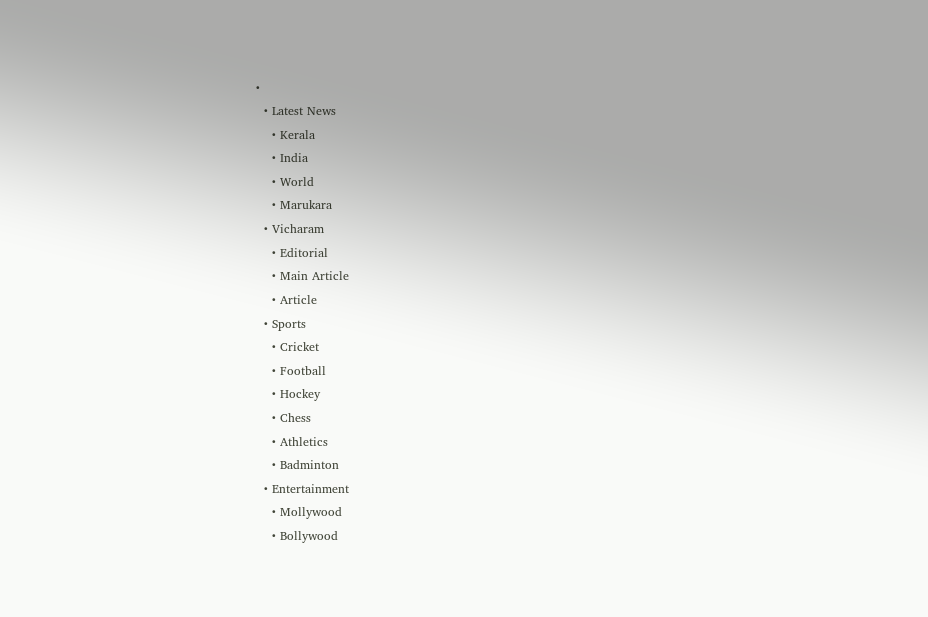•
  • Latest News
    • Kerala
    • India
    • World
    • Marukara
  • Vicharam
    • Editorial
    • Main Article
    • Article
  • Sports
    • Cricket
    • Football
    • Hockey
    • Chess
    • Athletics
    • Badminton
  • Entertainment
    • Mollywood
    • Bollywood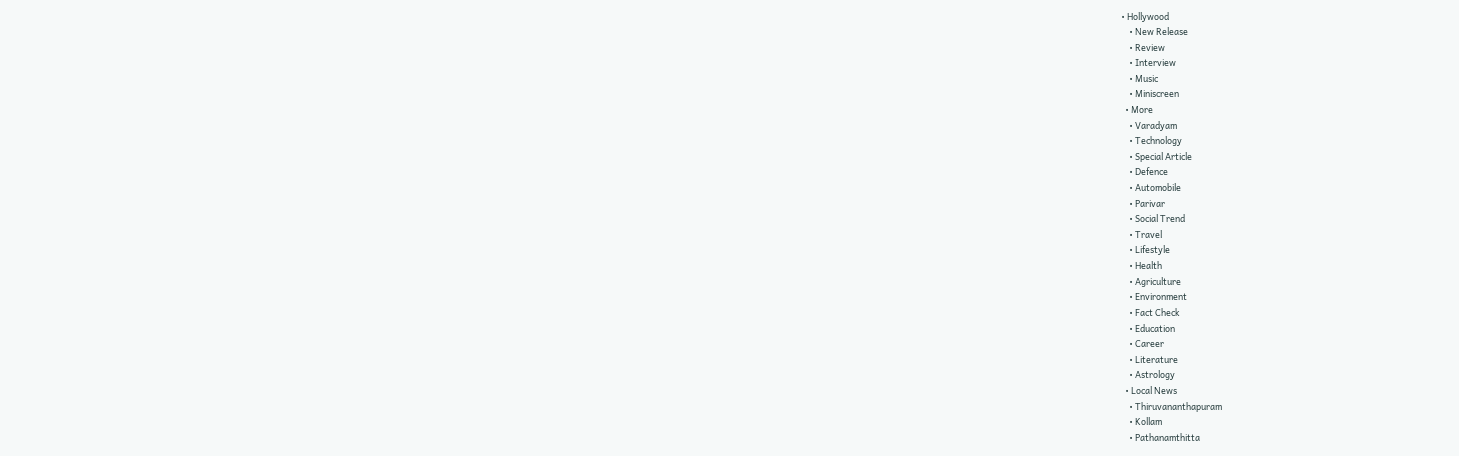• Hollywood
    • New Release
    • Review
    • Interview
    • Music
    • Miniscreen
  • More
    • Varadyam
    • Technology
    • Special Article
    • Defence
    • Automobile
    • Parivar
    • Social Trend
    • Travel
    • Lifestyle
    • Health
    • Agriculture
    • Environment
    • Fact Check
    • Education
    • Career
    • Literature
    • Astrology
  • Local News
    • Thiruvananthapuram
    • Kollam
    • Pathanamthitta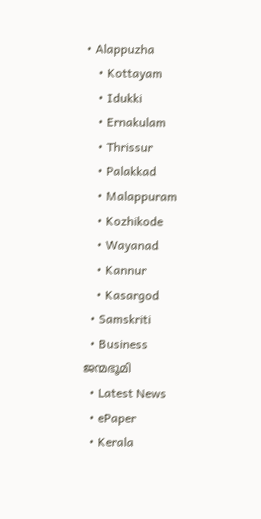• Alappuzha
    • Kottayam
    • Idukki
    • Ernakulam
    • Thrissur
    • Palakkad
    • Malappuram
    • Kozhikode
    • Wayanad
    • Kannur
    • Kasargod
  • Samskriti
  • Business
ജന്മഭൂമി
  • Latest News
  • ePaper
  • Kerala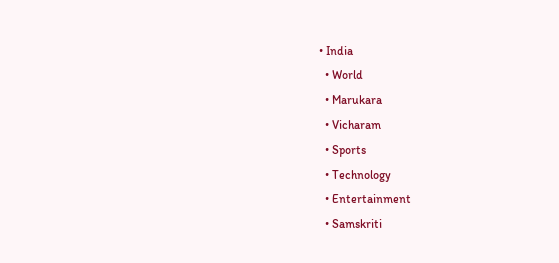• India
  • World
  • Marukara
  • Vicharam
  • Sports
  • Technology
  • Entertainment
  • Samskriti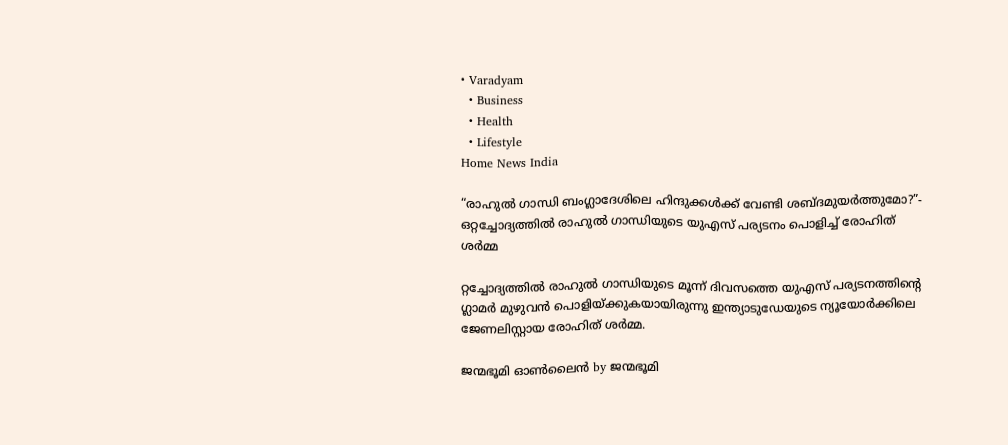• Varadyam
  • Business
  • Health
  • Lifestyle
Home News India

“രാഹുല്‍ ഗാന്ധി ബംഗ്ലാദേശിലെ ഹിന്ദുക്കള്‍ക്ക് വേണ്ടി ശബ്ദമുയര്‍ത്തുമോ?”- ഒറ്റച്ചോദ്യത്തില്‍ രാഹുല്‍ ഗാന്ധിയുടെ യുഎസ് പര്യടനം പൊളിച്ച് രോഹിത് ശര്‍മ്മ

റ്റച്ചോദ്യത്തില്‍ രാഹുല്‍ ഗാന്ധിയുടെ മൂന്ന് ദിവസത്തെ യുഎസ് പര്യടനത്തിന്റെ ഗ്ലാമര്‍ മുഴുവന്‍ പൊളിയ്‌ക്കുകയായിരുന്നു ഇന്ത്യാടുഡേയുടെ ന്യൂയോര്‍ക്കിലെ ജേണലിസ്റ്റായ രോഹിത് ശര്‍മ്മ.

ജന്മഭൂമി ഓണ്‍ലൈന്‍ by ജന്മഭൂമി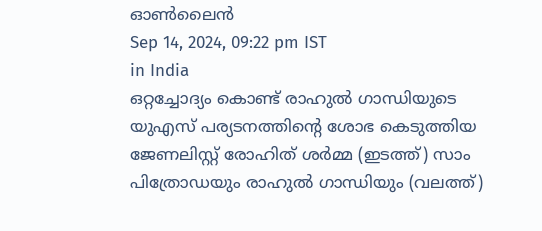ഓണ്‍ലൈന്‍
Sep 14, 2024, 09:22 pm IST
in India
ഒറ്റച്ചോദ്യം കൊണ്ട് രാഹുല്‍ ഗാന്ധിയുടെ യുഎസ് പര്യടനത്തിന്‍റെ ശോഭ കെടുത്തിയ ജേണലിസ്റ്റ് രോഹിത് ശര്‍മ്മ (ഇടത്ത്) സാം പിത്രോഡയും രാഹുല്‍ ഗാന്ധിയും (വലത്ത്)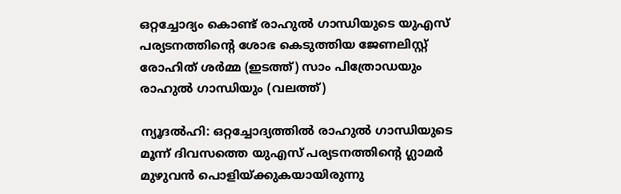ഒറ്റച്ചോദ്യം കൊണ്ട് രാഹുല്‍ ഗാന്ധിയുടെ യുഎസ് പര്യടനത്തിന്‍റെ ശോഭ കെടുത്തിയ ജേണലിസ്റ്റ് രോഹിത് ശര്‍മ്മ (ഇടത്ത്) സാം പിത്രോഡയും രാഹുല്‍ ഗാന്ധിയും (വലത്ത്)

ന്യൂദല്‍ഹി: ഒറ്റച്ചോദ്യത്തില്‍ രാഹുല്‍ ഗാന്ധിയുടെ മൂന്ന് ദിവസത്തെ യുഎസ് പര്യടനത്തിന്റെ ഗ്ലാമര്‍ മുഴുവന്‍ പൊളിയ്‌ക്കുകയായിരുന്നു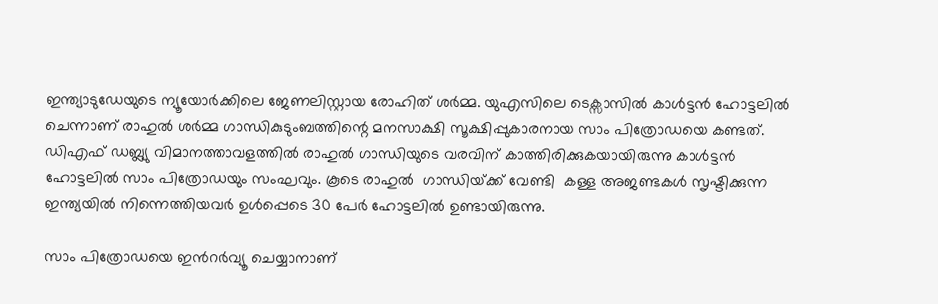ഇന്ത്യാടുഡേയുടെ ന്യൂയോര്‍ക്കിലെ ജേണലിസ്റ്റായ രോഹിത് ശര്‍മ്മ. യുഎസിലെ ടെക്സാസില്‍ കാള്‍ട്ടന്‍ ഹോട്ടലില്‍ ചെന്നാണ് രാഹുല്‍ ശര്‍മ്മ ഗാന്ധികുടുംബത്തിന്റെ മനസാക്ഷി സൂക്ഷിപ്പുകാരനായ സാം പിത്രോഡയെ കണ്ടത്. ഡിഎഫ് ഡബ്ല്യു വിമാനത്താവളത്തില്‍ രാഹുല്‍ ഗാന്ധിയുടെ വരവിന് കാത്തിരിക്കുകയായിരുന്നു കാള്‍ട്ടന്‍ ഹോട്ടലില്‍ സാം പിത്രോഡയും സംഘവും. കൂടെ രാഹുല്‍  ഗാന്ധിയ്‌ക്ക് വേണ്ടി  കള്ള അജണ്ടകള്‍ സൃഷ്ടിക്കുന്ന ഇന്ത്യയില്‍ നിന്നെത്തിയവര്‍ ഉള്‍പ്പെടെ 30 പേര്‍ ഹോട്ടലില്‍ ഉണ്ടായിരുന്നു.

സാം പിത്രോഡയെ ഇന്‍റര്‍വ്യൂ ചെയ്യാനാണ്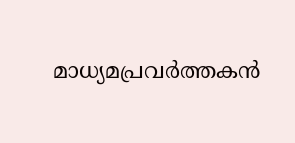മാധ്യമപ്രവര്‍ത്തകന്‍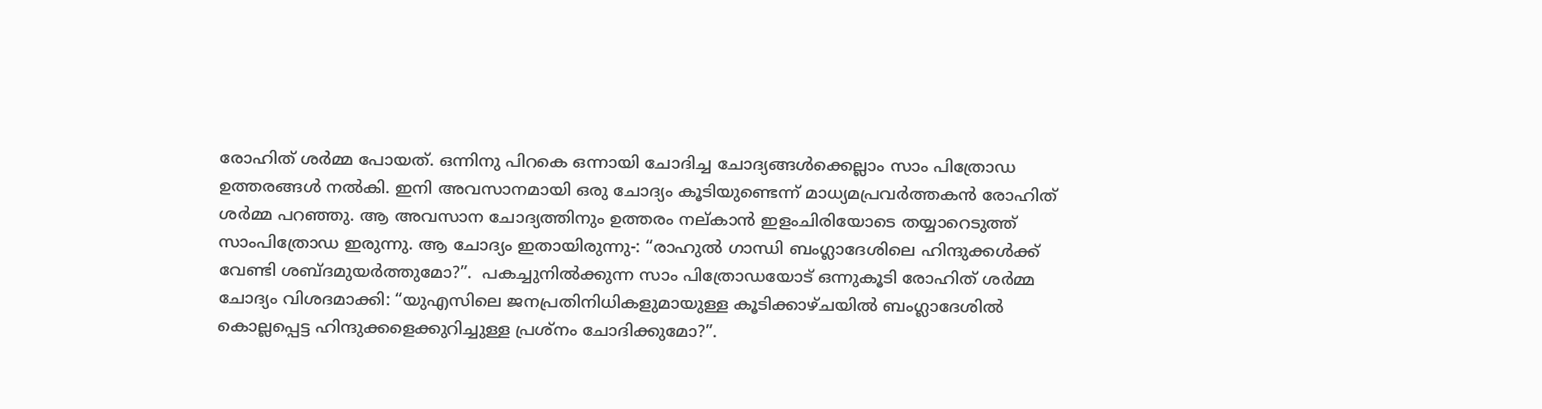രോഹിത് ശര്‍മ്മ പോയത്. ഒന്നിനു പിറകെ ഒന്നായി ചോദിച്ച ചോദ്യങ്ങള്‍ക്കെല്ലാം സാം പിത്രോഡ ഉത്തരങ്ങള്‍ നല്‍കി. ഇനി അവസാനമായി ഒരു ചോദ്യം കൂടിയുണ്ടെന്ന് മാധ്യമപ്രവര്‍ത്തകന്‍ രോഹിത് ശര്‍മ്മ പറഞ്ഞു. ആ അവസാന ചോദ്യത്തിനും ഉത്തരം നല‍്കാന്‍ ഇളംചിരിയോടെ തയ്യാറെടുത്ത് സാംപിത്രോഡ ഇരുന്നു. ആ ചോദ്യം ഇതായിരുന്നു-: “രാഹുല്‍ ഗാന്ധി ബംഗ്ലാദേശിലെ ഹിന്ദുക്കള്‍ക്ക് വേണ്ടി ശബ്ദമുയര്‍ത്തുമോ?”.  പകച്ചുനില്‍ക്കുന്ന സാം പിത്രോഡയോട് ഒന്നുകൂടി രോഹിത് ശര്‍മ്മ ചോദ്യം വിശദമാക്കി: “യുഎസിലെ ജനപ്രതിനിധികളുമായുള്ള കൂടിക്കാഴ്ചയില്‍ ബംഗ്ലാദേശില്‍ കൊല്ലപ്പെട്ട ഹിന്ദുക്കളെക്കുറിച്ചുള്ള പ്രശ്നം ചോദിക്കുമോ?”.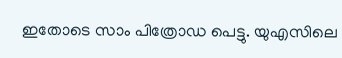ഇതോടെ സാം പിത്രോഡ പെട്ടു. യുഎസിലെ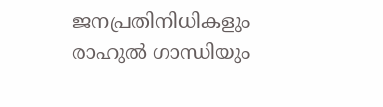ജനപ്രതിനിധികളും രാഹുല്‍ ഗാന്ധിയും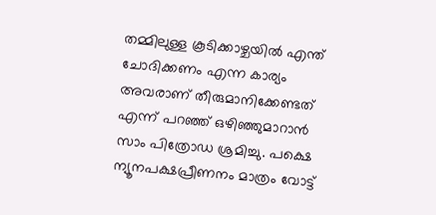തമ്മിലുള്ള കൂടിക്കാഴ്ചയില്‍ എന്ത് ചോദിക്കണം എന്ന കാര്യം അവരാണ് തീരുമാനിക്കേണ്ടത് എന്ന് പറഞ്ഞ് ഒഴിഞ്ഞുമാറാന്‍ സാം പിത്രോഡ ശ്രമിച്ചു. പക്ഷെ  ന്യൂനപക്ഷപ്രീണനം മാത്രം വോട്ട്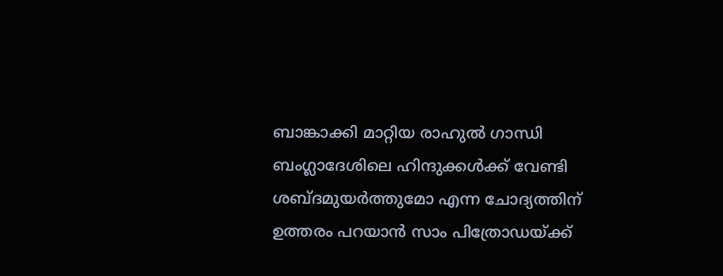ബാങ്കാക്കി മാറ്റിയ രാഹുല്‍ ഗാന്ധി ബംഗ്ലാദേശിലെ ഹിന്ദുക്കള്‍ക്ക് വേണ്ടി ശബ്ദമുയര്‍ത്തുമോ എന്ന ചോദ്യത്തിന് ഉത്തരം പറയാന്‍ സാം പിത്രോഡയ്‌ക്ക്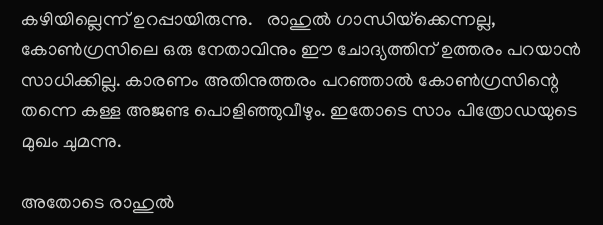കഴിയില്ലെന്ന് ഉറപ്പായിരുന്നു.   രാഹുല്‍ ഗാന്ധിയ്‌ക്കെന്നല്ല, കോണ്‍ഗ്രസിലെ ഒരു നേതാവിനും ഈ ചോദ്യത്തിന് ഉത്തരം പറയാന്‍ സാധിക്കില്ല. കാരണം അതിനുത്തരം പറഞ്ഞാല്‍ കോണ്‍ഗ്രസിന്റെ തന്നെ കള്ള അജണ്ട പൊളി‍ഞ്ഞുവീഴും. ഇതോടെ സാം പിത്രോഡയുടെ മുഖം ചുമന്നു.

അതോടെ രാഹുല്‍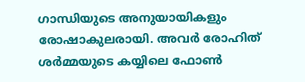ഗാന്ധിയുടെ അനുയായികളും രോഷാകുലരായി. അവര്‍ രോഹിത് ശര്‍മ്മയുടെ കയ്യിലെ ഫോണ്‍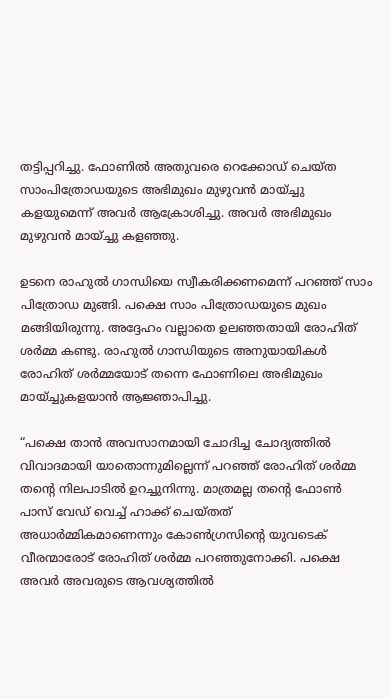തട്ടിപ്പറിച്ചു. ഫോണില്‍ അതുവരെ റെക്കോഡ് ചെയ്ത സാംപിത്രോഡയുടെ അഭിമുഖം മുഴുവന്‍ മായ്ച്ചു കളയുമെന്ന് അവര്‍ ആക്രോശിച്ചു. അവര്‍ അഭിമുഖം മുഴുവന്‍ മായ്ച്ചു കളഞ്ഞു.

ഉടനെ രാഹുല്‍ ഗാന്ധിയെ സ്വീകരിക്കണമെന്ന് പറഞ്ഞ് സാം പിത്രോഡ മുങ്ങി. പക്ഷെ സാം പിത്രോഡയുടെ മുഖം മങ്ങിയിരുന്നു. അദ്ദേഹം വല്ലാതെ ഉലഞ്ഞതായി രോഹിത് ശര്‍മ്മ കണ്ടു. രാഹുല്‍ ഗാന്ധിയുടെ അനുയായികള്‍ രോഹിത് ശര്‍മ്മയോട് തന്നെ ഫോണിലെ അഭിമുഖം മായ്ച്ചുകളയാന്‍ ആജ്ഞാപിച്ചു.

“പക്ഷെ താന്‍ അവസാനമായി ചോദിച്ച ചോദ്യത്തില്‍ വിവാദമായി യാതൊന്നുമില്ലെന്ന് പറഞ്ഞ് രോഹിത് ശര്‍മ്മ തന്റെ നിലപാടില്‍ ഉറച്ചുനിന്നു. മാത്രമല്ല തന്റെ ഫോണ്‍ പാസ് വേഡ് വെച്ച് ഹാക്ക് ചെയ്തത് അധാര്‍മ്മികമാണെന്നും കോണ്‍ഗ്രസിന്റെ യുവടെക് വീരന്മാരോട് രോഹിത് ശര്‍മ്മ പറഞ്ഞുനോക്കി. പക്ഷെ അവര്‍ അവരുടെ ആവശ്യത്തില്‍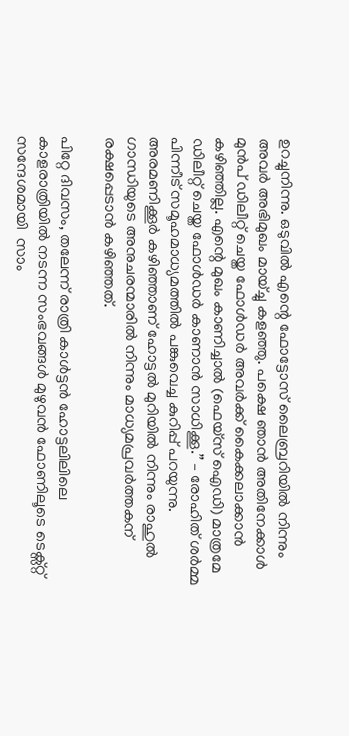ഉറച്ചുനിന്നു. ഒടുവില്‍ എന്റെ ഫോട്ടോസ് ലൈബ്രറിയില്‍ നിന്നും അവര്‍ അഭിമുഖം മായ്ച്ചു കളഞ്ഞു. പക്ഷെ ഞാന്‍ അതിനേക്കാള്‍ മുന്‍പ് ഡിലീറ്റ് ചെയ്ത ഫോള്‍ഡര്‍ അവര്‍ക്ക് കൈക്കലാക്കാന്‍ കഴിഞ്ഞില്ല. എന്റെ മുഖം കാണിച്ചാല്‍ (ഫെയ്സ് ഐഡി) മാത്രമേ ഡിലീറ്റ് ചെയ്ത ഫോള്‍ഡര്‍ കാണാന്‍ സാധിക്കൂ.” – രോഹിത് ശര്‍മ്മ പിന്നീട് സമൂഹമാധ്യമത്തില്‍ പങ്കുവെച്ച കുറിപ്പ് പറയുന്നു. അരമണിക്കൂര്‍ കഴിഞ്ഞാണ് ഹോട്ടല്‍ മുറിയില്‍ നിന്നും രാഹുല്‍ ഗാന്ധിയുടെ അനുചരന്മാരില്‍ നിന്നും മാധ്യമപ്രവര്‍ത്തകന് രക്ഷപ്പെടാന്‍ കഴിഞ്ഞത്.

പിറ്റേ ദിവസം, തലേന്ന് രാത്രി കാള്‍ട്ടന്‍ ഹോട്ടലിലിലെ കാളരാത്രിയില്‍ നടന്ന സംഭവങ്ങള്‍ മുഴുവന്‍ ഫോണിലൂടെ ടെക്സ്റ്റ് സന്ദേശമായി  സാം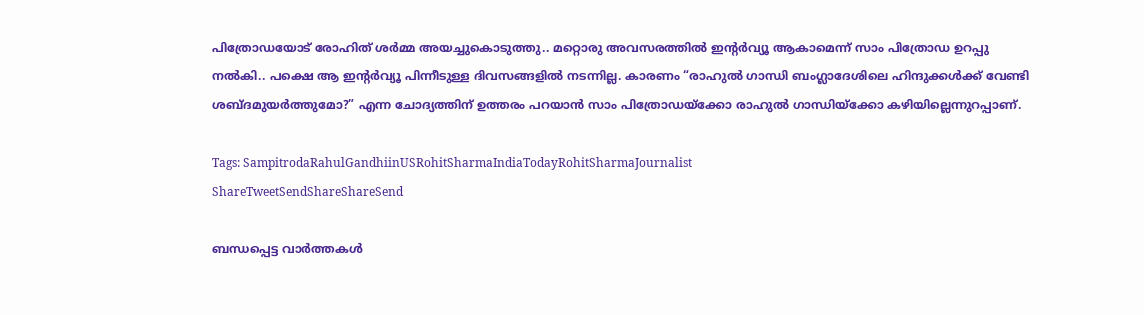പിത്രോഡയോട് രോഹിത് ശര്‍മ്മ അയച്ചുകൊടുത്തു.. മറ്റൊരു അവസരത്തില്‍ ഇന്‍റര്‍വ്യൂ ആകാമെന്ന് സാം പിത്രോഡ ഉറപ്പു നല്‍കി.. പക്ഷെ ആ ഇന്‍റര്‍വ്യൂ പിന്നീടുള്ള ദിവസങ്ങളില്‍ നടന്നില്ല. കാരണം “രാഹുല്‍ ഗാന്ധി ബംഗ്ലാദേശിലെ ഹിന്ദുക്കള്‍ക്ക് വേണ്ടി ശബ്ദമുയര്‍ത്തുമോ?” എന്ന ചോദ്യത്തിന് ഉത്തരം പറയാന്‍ സാം പിത്രോഡയ്‌ക്കോ രാഹുല്‍ ഗാന്ധിയ്‌ക്കോ കഴിയില്ലെന്നുറപ്പാണ്.

Tags: SampitrodaRahulGandhiinUSRohitSharmaIndiaTodayRohitSharmaJournalist
ShareTweetSendShareShareSend

ബന്ധപ്പെട്ട വാര്‍ത്തകള്‍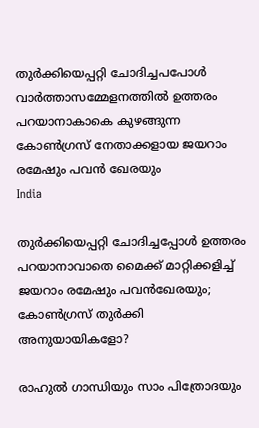തുര്‍ക്കിയെപ്പറ്റി ചോദിച്ചപപോള്‍ വാര്‍ത്താസമ്മേളനത്തില്‍ ഉത്തരം പറയാനാകാകെ കുഴങ്ങുന്ന കോണ്‍ഗ്രസ് നേതാക്കളായ ജയറാം രമേഷും പവന്‍ ഖേരയും
India

തുര്‍ക്കിയെപ്പറ്റി ചോദിച്ചപ്പോള്‍ ഉത്തരം പറയാനാവാതെ മൈക്ക് മാറ്റിക്കളിച്ച് ജയറാം രമേഷും പവന്‍ഖേരയും; കോണ്‍ഗ്രസ് തുര്‍ക്കി അനുയായികളോ?

രാഹുല്‍ ഗാന്ധിയും സാം പിത്രോദയും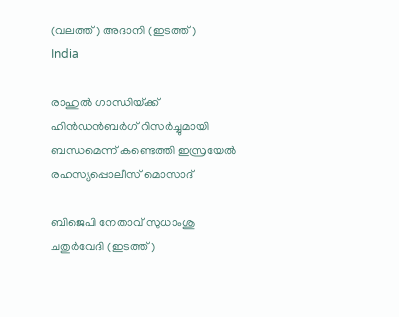(വലത്ത്) അദാനി (ഇടത്ത്)
India

രാഹുല്‍ ഗാന്ധിയ്‌ക്ക് ഹിന്‍ഡന്‍ബര്‍ഗ് റിസര്‍ച്ചുമായി ബന്ധമെന്ന് കണ്ടെത്തി ഇസ്രയേല്‍ രഹസ്യപ്പൊലീസ് മൊസാദ്

ബിജെപി നേതാവ് സുധാംശു ചതുര്‍വേദി (ഇടത്ത്)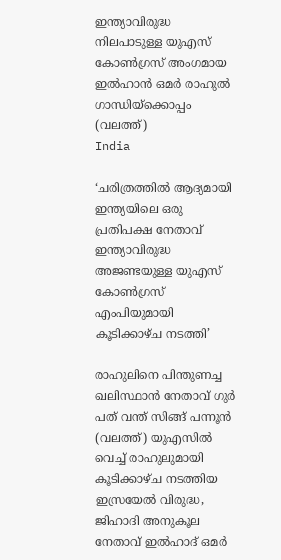ഇന്ത്യാവിരുദ്ധ നിലപാടുള്ള യുഎസ് കോണ്‍ഗ്രസ് അംഗമായ ഇല്‍ഹാന്‍ ഒമര്‍ രാഹുല്‍ ഗാന്ധിയ്ക്കൊപ്പം (വലത്ത്)
India

‘ചരിത്രത്തില്‍ ആദ്യമായി ഇന്ത്യയിലെ ഒരു പ്രതിപക്ഷ നേതാവ് ഇന്ത്യാവിരുദ്ധ അജണ്ടയുള്ള യുഎസ് കോണ്‍ഗ്രസ് എംപിയുമായി കൂടിക്കാഴ്ച നടത്തി’

രാഹുലിനെ പിന്തുണച്ച ഖലിസ്ഥാന്‍ നേതാവ് ഗുര്‍ പത് വന്ത് സിങ്ങ് പന്നൂന്‍ (വലത്ത്) യുഎസില്‍ വെച്ച് രാഹുലുമായി കൂടിക്കാഴ്ച നടത്തിയ ഇസ്രയേല്‍ വിരുദ്ധ, ജിഹാദി അനുകൂല നേതാവ് ഇല്‍ഹാദ് ഒമര്‍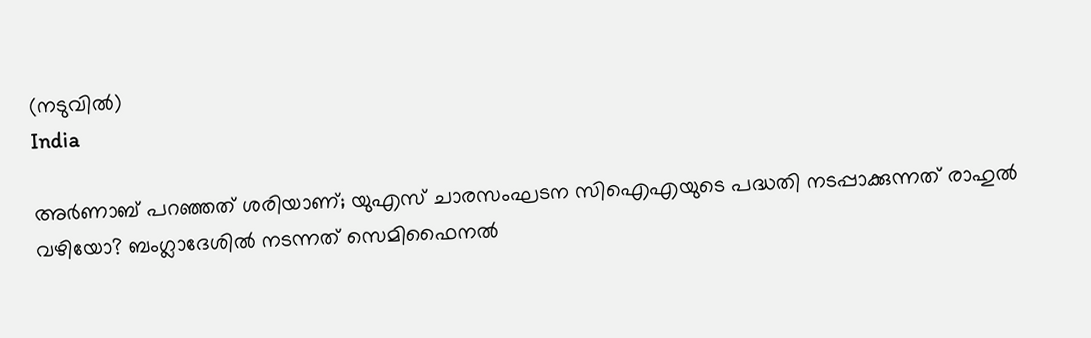(നടുവില്‍)
India

അര്‍ണാബ് പറഞ്ഞത് ശരിയാണ്; യുഎസ് ചാരസംഘടന സിഐഎയുടെ പദ്ധതി നടപ്പാക്കുന്നത് രാഹുല്‍ വഴിയോ? ബംഗ്ലാദേശില്‍ നടന്നത് സെമിഫൈനല്‍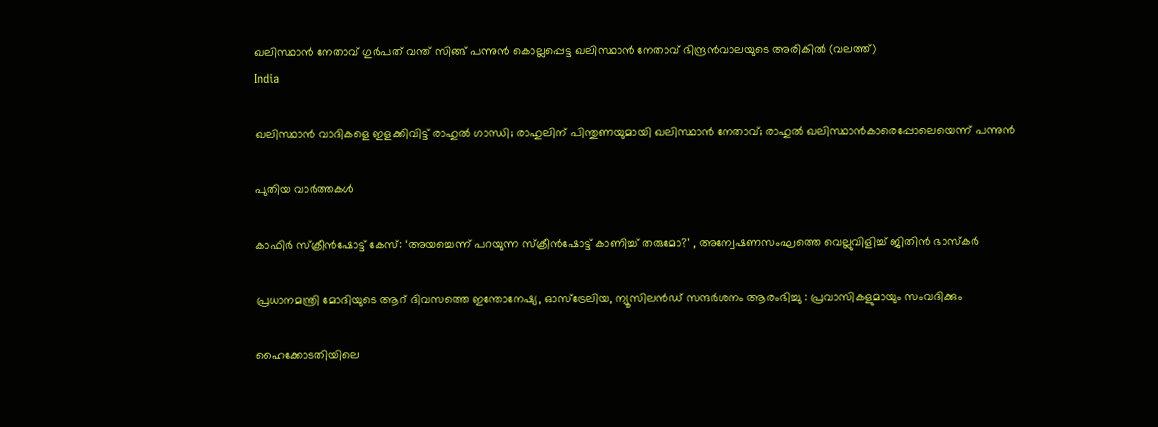ഖലിസ്ഥാന്‍ നേതാവ് ഗുര്‍പത് വന്ത് സിങ്ങ് പന്നുന്‍ കൊല്ലപ്പെട്ട ഖലിസ്ഥാന്‍ നേതാവ് ഭിന്ദ്രന്‍വാലയുടെ അരികില്‍ (വലത്ത്)
India

ഖലിസ്ഥാന്‍ വാദികളെ ഇളക്കിവിട്ട് രാഹുല്‍ ഗാന്ധി; രാഹുലിന് പിന്തുണയുമായി ഖലിസ്ഥാന്‍ നേതാവ്; രാഹുല്‍ ഖലിസ്ഥാന്‍കാരെപ്പോലെയെന്ന് പന്നുന്‍

പുതിയ വാര്‍ത്തകള്‍

കാഫിർ സ്ക്രീൻഷോട്ട് കേസ്: ‘അയച്ചെന്ന് പറയുന്ന സ്ക്രീൻഷോട്ട് കാണിച്ച് തരുമോ?’ , അന്വേഷണസംഘത്തെ വെല്ലുവിളിച്ച് ജിതിൻ ഭാസ്കർ

പ്രധാനമന്ത്രി മോദിയുടെ ആറ് ദിവസത്തെ ഇന്തോനേഷ്യ, ഓസ്‌ട്രേലിയ, ന്യൂസിലൻഡ് സന്ദർശനം ആരംഭിച്ചു : പ്രവാസികളുമായും സംവദിക്കും

ഹൈക്കോടതിയിലെ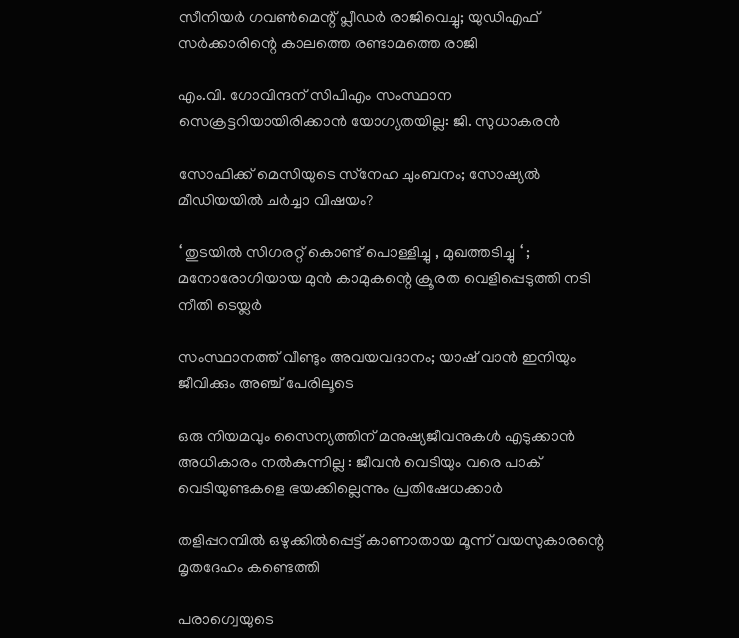സീനിയർ ഗവൺമെന്റ് പ്ലീഡർ രാജിവെച്ചു; യുഡിഎഫ് സര്‍ക്കാരിന്റെ കാലത്തെ രണ്ടാമത്തെ രാജി

എം.വി. ഗോവിന്ദന് സിപിഎം സംസ്ഥാന സെക്രട്ടറിയായിരിക്കാൻ യോഗ്യതയില്ല: ജി. സുധാകരൻ

സോഫിക്ക് മെസിയുടെ സ്‌നേഹ ചുംബനം; സോഷ്യല്‍ മീഡിയയില്‍ ചര്‍ച്ചാ വിഷയം?

‘ തുടയിൽ സിഗരറ്റ് കൊണ്ട് പൊള്ളിച്ചു , മുഖത്തടിച്ചു ‘ ; മനോരോഗിയായ മുൻ കാമുകന്റെ ക്രൂരത വെളിപ്പെടുത്തി നടി നീതി ടെയ്ലർ

സംസ്ഥാനത്ത് വീണ്ടും അവയവദാനം; യാഷ് വാൻ ഇനിയും ജീവിക്കും അഞ്ച് പേരിലൂടെ

ഒരു നിയമവും സൈന്യത്തിന് മനുഷ്യജീവനുകൾ എടുക്കാൻ അധികാരം നൽകുന്നില്ല : ജീവൻ വെടിയും വരെ പാക് വെടിയുണ്ടകളെ ഭയക്കില്ലെന്നും പ്രതിഷേധക്കാർ

തളിപ്പറമ്പില്‍ ഒഴുക്കില്‍പ്പെട്ട് കാണാതായ മൂന്ന് വയസുകാരന്റെ മൃതദേഹം കണ്ടെത്തി

പരാഗ്വെയുടെ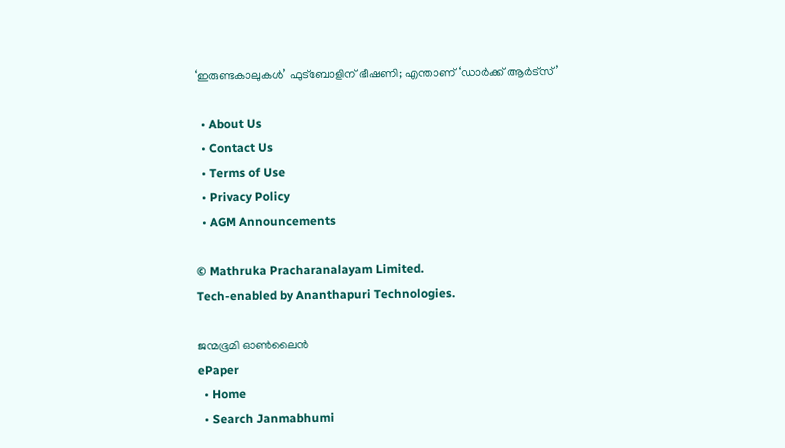‘ഇരുണ്ടകാലുകള്‍’ ഫുട്‌ബോളിന് ഭീഷണി; എന്താണ് ‘ഡാര്‍ക്ക് ആര്‍ട്സ്’

  • About Us
  • Contact Us
  • Terms of Use
  • Privacy Policy
  • AGM Announcements

© Mathruka Pracharanalayam Limited.
Tech-enabled by Ananthapuri Technologies.

ജന്മഭൂമി ഓണ്‍ലൈന്‍
ePaper
  • Home
  • Search Janmabhumi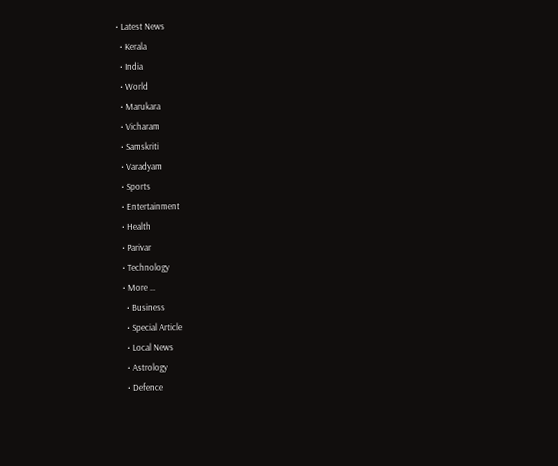• Latest News
  • Kerala
  • India
  • World
  • Marukara
  • Vicharam
  • Samskriti
  • Varadyam
  • Sports
  • Entertainment
  • Health
  • Parivar
  • Technology
  • More …
    • Business
    • Special Article
    • Local News
    • Astrology
    • Defence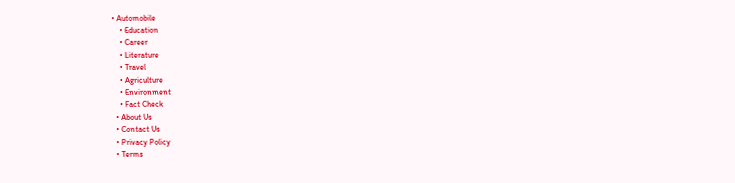• Automobile
    • Education
    • Career
    • Literature
    • Travel
    • Agriculture
    • Environment
    • Fact Check
  • About Us
  • Contact Us
  • Privacy Policy
  • Terms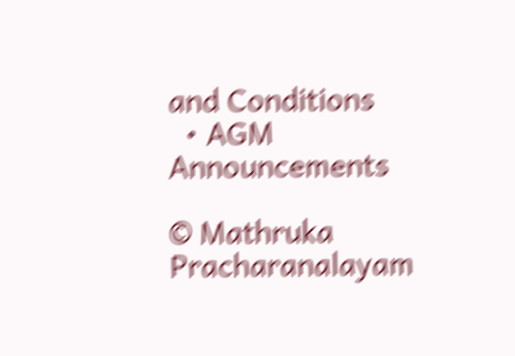and Conditions
  • AGM Announcements

© Mathruka Pracharanalayam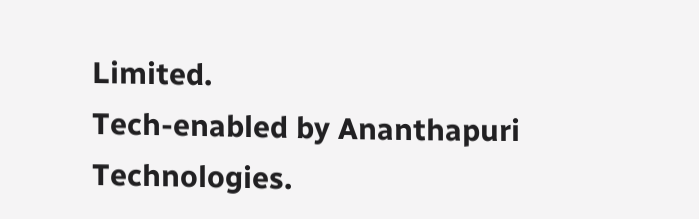Limited.
Tech-enabled by Ananthapuri Technologies.